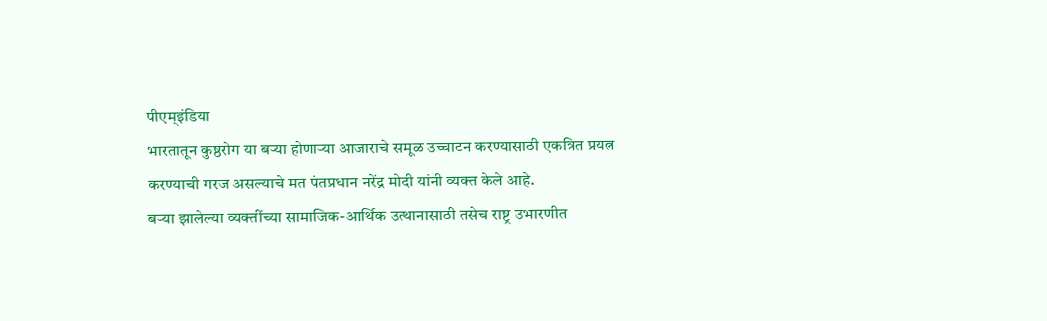पीएम्इंडिया
भारतातून कुष्ठरोग या बऱ्या होणाऱ्या आजाराचे समूळ उच्चाटन करण्यासाठी एकत्रित प्रयत्न करण्याची गरज असल्याचे मत पंतप्रधान नरेंद्र मोदी यांनी व्यक्त केले आहे.
बऱ्या झालेल्या व्यक्तींच्या सामाजिक-आर्थिक उत्थानासाठी तसेच राष्ट्र उभारणीत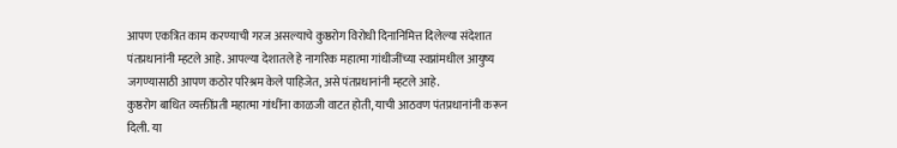आपण एकत्रित काम करण्याची गरज असल्याचे कुष्ठरोग विरोधी दिनानिमित्त दिलेल्या संदेशात पंतप्रधानांनी म्हटले आहे. आपल्या देशातले हे नागरिक महात्मा गांधीजींच्या स्वप्नांमधील आयुष्य जगण्यासाठी आपण कठोर परिश्रम केले पाहिजेत, असे पंतप्रधानांनी म्हटले आहे.
कुष्ठरोग बाधित व्यक्तींप्रती महात्मा गांधींना काळजी वाटत होती, याची आठवण पंतप्रधानांनी करून दिली. या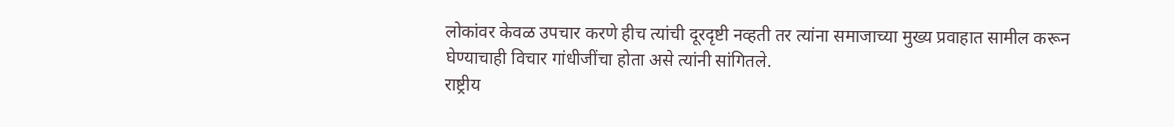लोकांवर केवळ उपचार करणे हीच त्यांची दूरदृष्टी नव्हती तर त्यांना समाजाच्या मुख्य प्रवाहात सामील करून घेण्याचाही विचार गांधीजींचा होता असे त्यांनी सांगितले.
राष्ट्रीय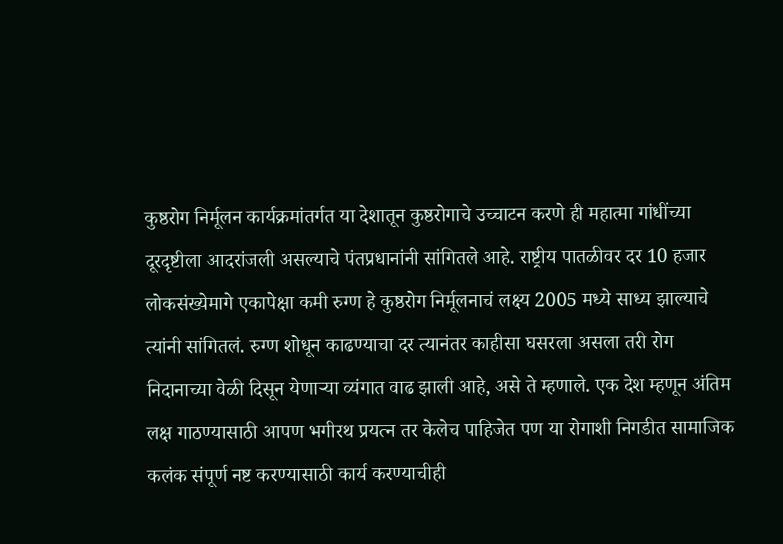कुष्ठरोग निर्मूलन कार्यक्रमांतर्गत या देशातून कुष्ठरोगाचे उच्चाटन करणे ही महात्मा गांधींच्या दूरदृष्टीला आदरांजली असल्याचे पंतप्रधानांनी सांगितले आहे. राष्ट्रीय पातळीवर दर 10 हजार लोकसंख्येमागे एकापेक्षा कमी रुग्ण हे कुष्ठरोग निर्मूलनाचं लक्ष्य 2005 मध्ये साध्य झाल्याचे त्यांनी सांगितलं. रुग्ण शोधून काढण्याचा दर त्यानंतर काहीसा घसरला असला तरी रोग निदानाच्या वेळी दिसून येणाऱ्या व्यंगात वाढ झाली आहे, असे ते म्हणाले. एक देश म्हणून अंतिम लक्ष गाठण्यासाठी आपण भगीरथ प्रयत्न तर केलेच पाहिजेत पण या रोगाशी निगडीत सामाजिक कलंक संपूर्ण नष्ट करण्यासाठी कार्य करण्याचीही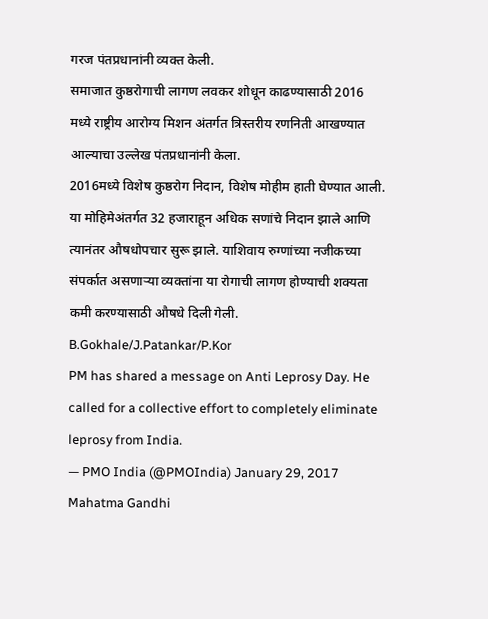गरज पंतप्रधानांनी व्यक्त केली.
समाजात कुष्ठरोगाची लागण लवकर शोधून काढण्यासाठी 2016 मध्ये राष्ट्रीय आरोग्य मिशन अंतर्गत त्रिस्तरीय रणनिती आखण्यात आल्याचा उल्लेख पंतप्रधानांनी केला.
2016मध्ये विशेष कुष्ठरोग निदान, विशेष मोहीम हाती घेण्यात आली. या मोहिमेअंतर्गत 32 हजाराहून अधिक सणांचे निदान झाले आणि त्यानंतर औषधोपचार सुरू झाले. याशिवाय रुग्णांच्या नजीकच्या संपर्कात असणाऱ्या व्यक्तांना या रोगाची लागण होण्याची शक्यता कमी करण्यासाठी औषधे दिली गेली.
B.Gokhale/J.Patankar/P.Kor
PM has shared a message on Anti Leprosy Day. He called for a collective effort to completely eliminate leprosy from India.
— PMO India (@PMOIndia) January 29, 2017
Mahatma Gandhi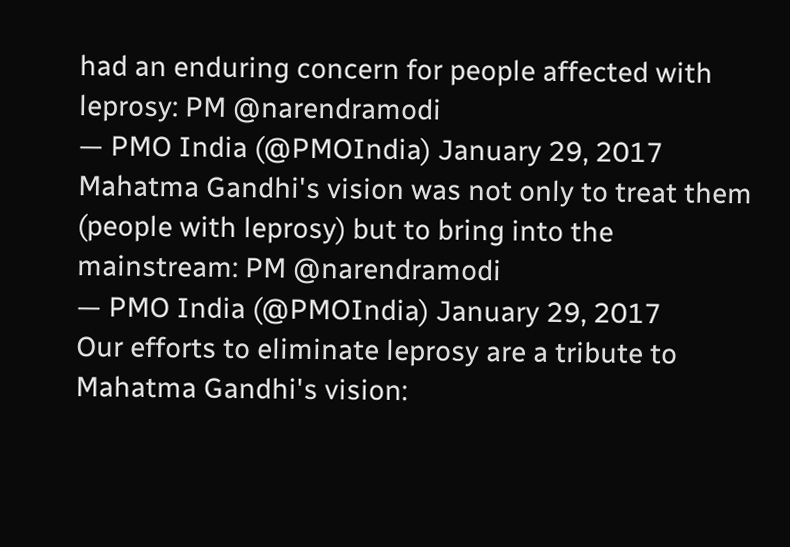had an enduring concern for people affected with leprosy: PM @narendramodi
— PMO India (@PMOIndia) January 29, 2017
Mahatma Gandhi's vision was not only to treat them (people with leprosy) but to bring into the mainstream: PM @narendramodi
— PMO India (@PMOIndia) January 29, 2017
Our efforts to eliminate leprosy are a tribute to Mahatma Gandhi's vision: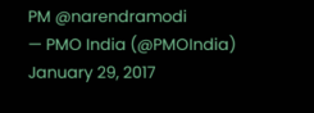PM @narendramodi
— PMO India (@PMOIndia) January 29, 2017